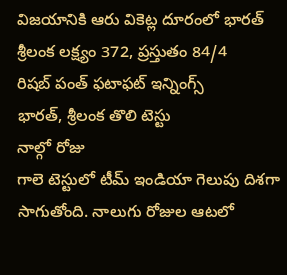విజయానికి ఆరు వికెట్ల దూరంలో భారత్
శ్రీలంక లక్ష్యం 372, ప్రస్తుతం 84/4
రిషబ్ పంత్ ఫటాఫట్ ఇన్నింగ్స్
భారత్, శ్రీలంక తొలి టెస్టు
నాల్గో రోజు
గాలె టెస్టులో టీమ్ ఇండియా గెలుపు దిశగా సాగుతోంది. నాలుగు రోజుల ఆటలో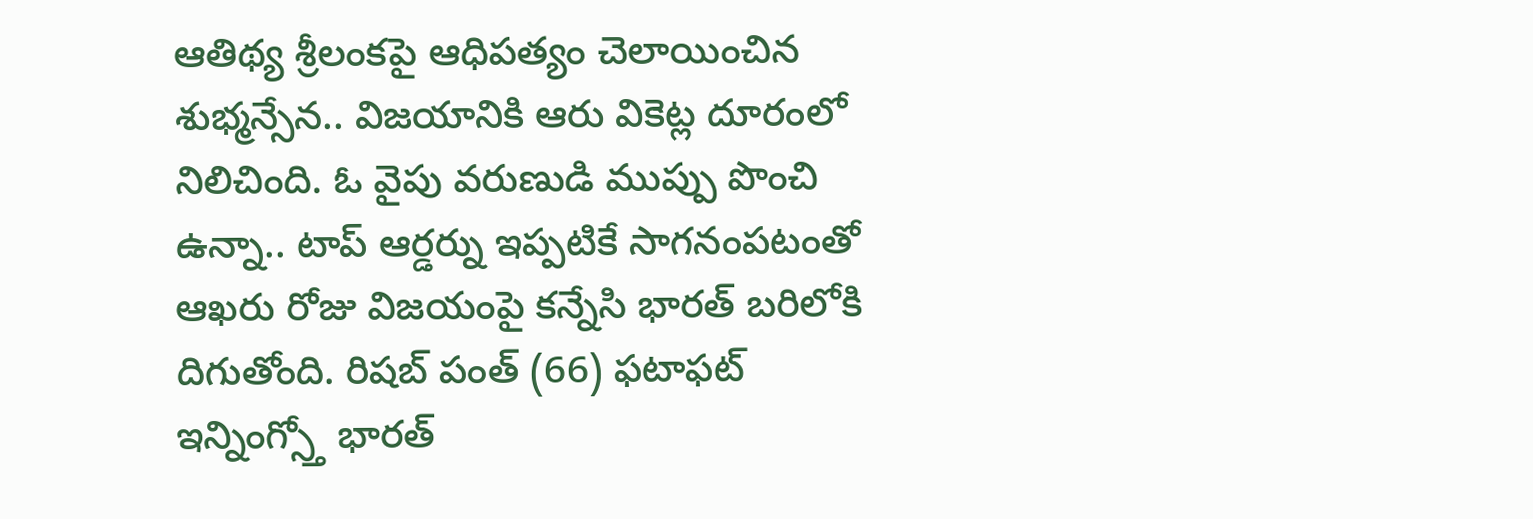ఆతిథ్య శ్రీలంకపై ఆధిపత్యం చెలాయించిన శుభ్మన్సేన.. విజయానికి ఆరు వికెట్ల దూరంలో నిలిచింది. ఓ వైపు వరుణుడి ముప్పు పొంచి ఉన్నా.. టాప్ ఆర్డర్ను ఇప్పటికే సాగనంపటంతో ఆఖరు రోజు విజయంపై కన్నేసి భారత్ బరిలోకి దిగుతోంది. రిషబ్ పంత్ (66) ఫటాఫట్ ఇన్నింగ్స్తో భారత్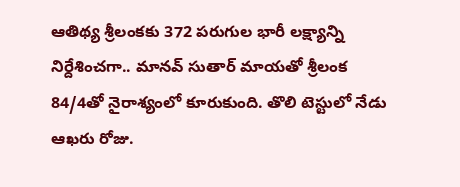ఆతిథ్య శ్రీలంకకు 372 పరుగుల భారీ లక్ష్యాన్ని నిర్దేశించగా.. మానవ్ సుతార్ మాయతో శ్రీలంక 84/4తో నైరాశ్యంలో కూరుకుంది. తొలి టెస్టులో నేడు ఆఖరు రోజు.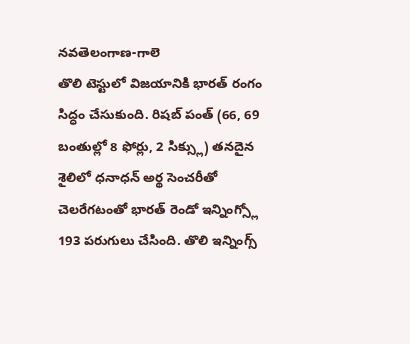నవతెలంగాణ-గాలె
తొలి టెస్టులో విజయానికి భారత్ రంగం సిద్ధం చేసుకుంది. రిషబ్ పంత్ (66, 69 బంతుల్లో 8 ఫోర్లు, 2 సిక్స్లు) తనదైన శైలిలో ధనాధన్ అర్థ సెంచరీతో చెలరేగటంతో భారత్ రెండో ఇన్నింగ్స్లో 193 పరుగులు చేసింది. తొలి ఇన్నింగ్స్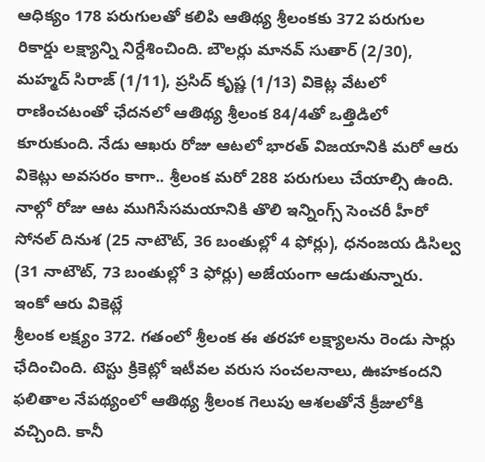ఆధిక్యం 178 పరుగులతో కలిపి ఆతిథ్య శ్రీలంకకు 372 పరుగుల రికార్డు లక్ష్యాన్ని నిర్దేశించింది. బౌలర్లు మానవ్ సుతార్ (2/30), మహ్మద్ సిరాజ్ (1/11), ప్రసిద్ కృష్ణ (1/13) వికెట్ల వేటలో రాణించటంతో ఛేదనలో ఆతిథ్య శ్రీలంక 84/4తో ఒత్తిడిలో కూరుకుంది. నేడు ఆఖరు రోజు ఆటలో భారత్ విజయానికి మరో ఆరు వికెట్లు అవసరం కాగా.. శ్రీలంక మరో 288 పరుగులు చేయాల్సి ఉంది. నాల్గో రోజు ఆట ముగిసేసమయానికి తొలి ఇన్నింగ్స్ సెంచరీ హీరో సోనల్ దినుశ (25 నాటౌట్, 36 బంతుల్లో 4 ఫోర్లు), ధనంజయ డిసిల్వ (31 నాటౌట్, 73 బంతుల్లో 3 ఫోర్లు) అజేయంగా ఆడుతున్నారు.
ఇంకో ఆరు వికెట్లే
శ్రీలంక లక్ష్యం 372. గతంలో శ్రీలంక ఈ తరహా లక్ష్యాలను రెండు సార్లు ఛేదించింది. టెస్టు క్రికెట్లో ఇటీవల వరుస సంచలనాలు, ఊహకందని ఫలితాల నేపథ్యంలో ఆతిథ్య శ్రీలంక గెలుపు ఆశలతోనే క్రీజులోకి వచ్చింది. కానీ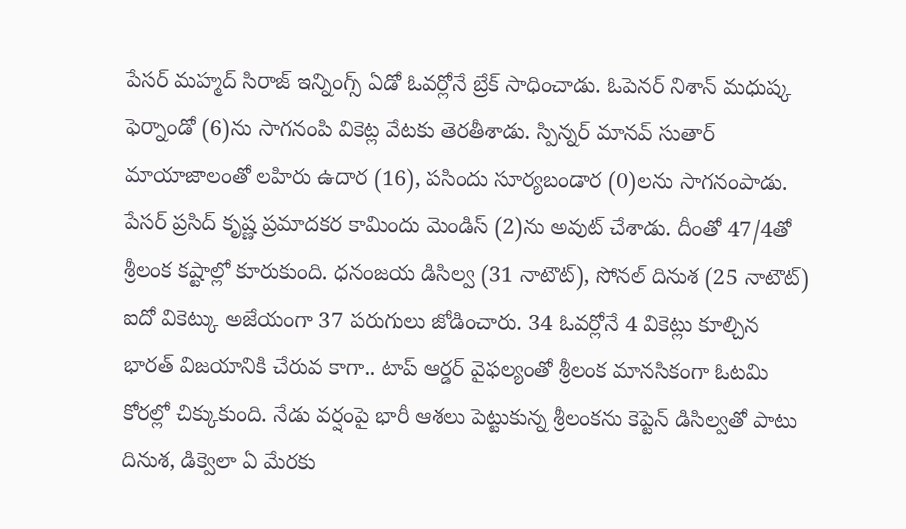పేసర్ మహ్మద్ సిరాజ్ ఇన్నింగ్స్ ఏడో ఓవర్లోనే బ్రేక్ సాధించాడు. ఓపెనర్ నిశాన్ మధుష్క ఫెర్నాండో (6)ను సాగనంపి వికెట్ల వేటకు తెరతీశాడు. స్పిన్నర్ మానవ్ సుతార్ మాయాజాలంతో లహిరు ఉదార (16), పసిందు సూర్యబండార (0)లను సాగనంపాడు. పేసర్ ప్రసిద్ కృష్ణ ప్రమాదకర కామిందు మెండిస్ (2)ను అవుట్ చేశాడు. దీంతో 47/4తో శ్రీలంక కష్టాల్లో కూరుకుంది. ధనంజయ డిసిల్వ (31 నాటౌట్), సోనల్ దినుశ (25 నాటౌట్) ఐదో వికెట్కు అజేయంగా 37 పరుగులు జోడించారు. 34 ఓవర్లోనే 4 వికెట్లు కూల్చిన భారత్ విజయానికి చేరువ కాగా.. టాప్ ఆర్డర్ వైఫల్యంతో శ్రీలంక మానసికంగా ఓటమి కోరల్లో చిక్కుకుంది. నేడు వర్షంపై భారీ ఆశలు పెట్టుకున్న శ్రీలంకను కెప్టెన్ డిసిల్వతో పాటు దినుశ, డిక్వెలా ఏ మేరకు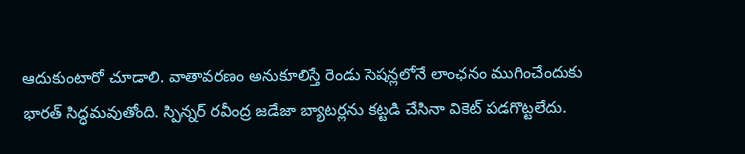ఆదుకుంటారో చూడాలి. వాతావరణం అనుకూలిస్తే రెండు సెషన్లలోనే లాంఛనం ముగించేందుకు భారత్ సిద్ధమవుతోంది. స్పిన్నర్ రవీంద్ర జడేజా బ్యాటర్లను కట్టడి చేసినా వికెట్ పడగొట్టలేదు.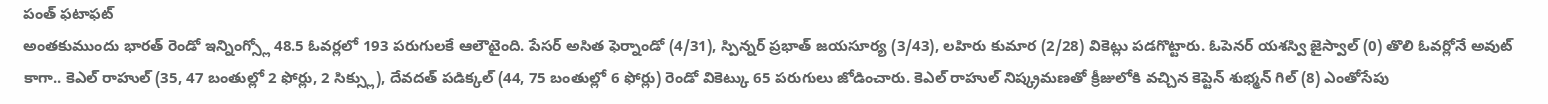పంత్ ఫటాఫట్
అంతకుముందు భారత్ రెండో ఇన్నింగ్స్లో 48.5 ఓవర్లలో 193 పరుగులకే ఆలౌటైంది. పేసర్ అసిత ఫెర్నాండో (4/31), స్పిన్నర్ ప్రభాత్ జయసూర్య (3/43), లహిరు కుమార (2/28) వికెట్లు పడగొట్టారు. ఓపెనర్ యశస్వి జైస్వాల్ (0) తొలి ఓవర్లోనే అవుట్ కాగా.. కెఎల్ రాహుల్ (35, 47 బంతుల్లో 2 ఫోర్లు, 2 సిక్స్లు), దేవదత్ పడిక్కల్ (44, 75 బంతుల్లో 6 ఫోర్లు) రెండో వికెట్కు 65 పరుగులు జోడించారు. కెఎల్ రాహుల్ నిష్క్రమణతో క్రీజులోకి వచ్చిన కెప్టెన్ శుభ్మన్ గిల్ (8) ఎంతోసేపు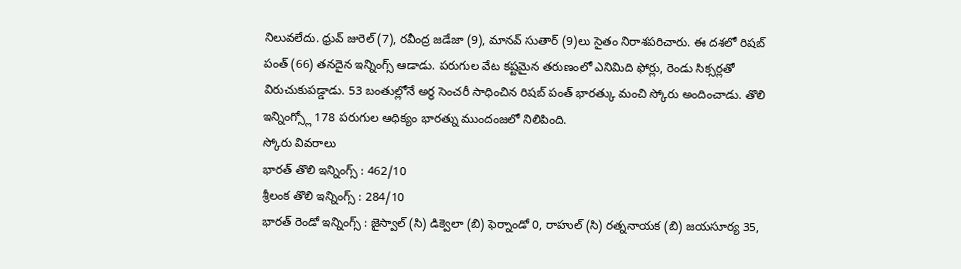నిలువలేదు. ధ్రువ్ జురెల్ (7), రవీంద్ర జడేజా (9), మానవ్ సుతార్ (9)లు సైతం నిరాశపరిచారు. ఈ దశలో రిషబ్ పంత్ (66) తనదైన ఇన్నింగ్స్ ఆడాడు. పరుగుల వేట కష్టమైన తరుణంలో ఎనిమిది ఫోర్లు, రెండు సిక్సర్లతో విరుచుకుపడ్డాడు. 53 బంతుల్లోనే అర్థ సెంచరీ సాధించిన రిషబ్ పంత్ భారత్కు మంచి స్కోరు అందించాడు. తొలి ఇన్నింగ్స్లో 178 పరుగుల ఆధిక్యం భారత్ను ముందంజలో నిలిపింది.
స్కోరు వివరాలు
భారత్ తొలి ఇన్నింగ్స్ : 462/10
శ్రీలంక తొలి ఇన్నింగ్స్ : 284/10
భారత్ రెండో ఇన్నింగ్స్ : జైస్వాల్ (సి) డిక్వెలా (బి) ఫెర్నాండో 0, రాహుల్ (సి) రత్ననాయక (బి) జయసూర్య 35,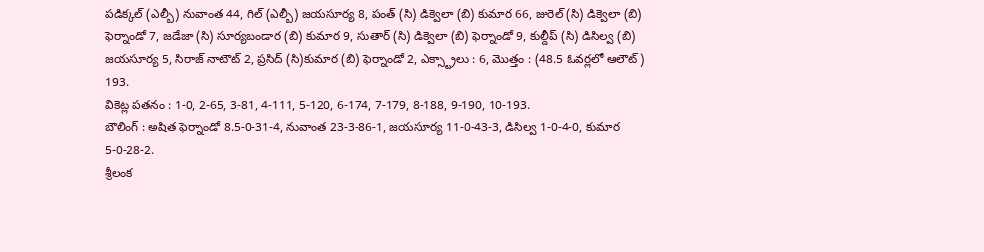పడిక్కల్ (ఎల్బీ) నువాంత 44, గిల్ (ఎల్బీ) జయసూర్య 8, పంత్ (సి) డిక్వెలా (బి) కుమార 66, జురెల్ (సి) డిక్వెలా (బి) ఫెర్నాండో 7, జడేజా (సి) సూర్యబండార (బి) కుమార 9, సుతార్ (సి) డిక్వెలా (బి) ఫెర్నాండో 9, కుల్దీప్ (సి) డిసిల్వ (బి) జయసూర్య 5, సిరాజ్ నాటౌట్ 2, ప్రసిద్ (సి)కుమార (బి) ఫెర్నాండో 2, ఎక్స్ట్రాలు : 6, మొత్తం : (48.5 ఓవర్లలో ఆలౌట్) 193.
వికెట్ల పతనం : 1-0, 2-65, 3-81, 4-111, 5-120, 6-174, 7-179, 8-188, 9-190, 10-193.
బౌలింగ్ : అషిత ఫెర్నాండో 8.5-0-31-4, నువాంత 23-3-86-1, జయసూర్య 11-0-43-3, డిసిల్వ 1-0-4-0, కుమార 5-0-28-2.
శ్రీలంక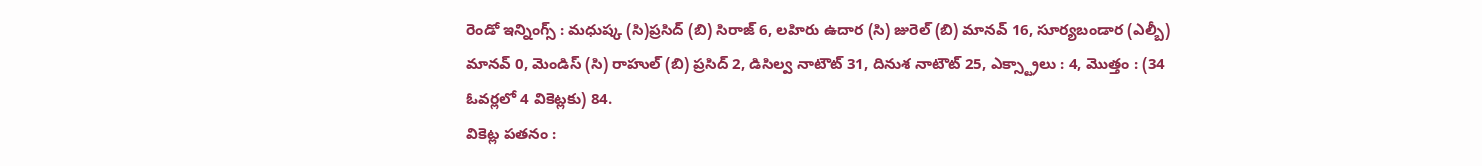రెండో ఇన్నింగ్స్ : మధుష్క (సి)ప్రసిద్ (బి) సిరాజ్ 6, లహిరు ఉదార (సి) జురెల్ (బి) మానవ్ 16, సూర్యబండార (ఎల్బీ) మానవ్ 0, మెండిస్ (సి) రాహుల్ (బి) ప్రసిద్ 2, డిసిల్వ నాటౌట్ 31, దినుశ నాటౌట్ 25, ఎక్స్ట్రాలు : 4, మొత్తం : (34 ఓవర్లలో 4 వికెట్లకు) 84.
వికెట్ల పతనం :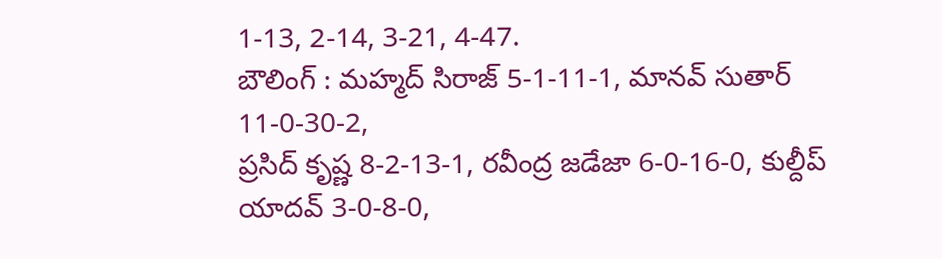1-13, 2-14, 3-21, 4-47.
బౌలింగ్ : మహ్మద్ సిరాజ్ 5-1-11-1, మానవ్ సుతార్ 11-0-30-2,
ప్రసిద్ కృష్ణ 8-2-13-1, రవీంద్ర జడేజా 6-0-16-0, కుల్దీప్ యాదవ్ 3-0-8-0,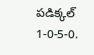పడిక్కల్
1-0-5-0.